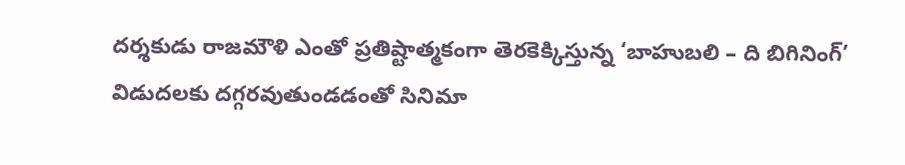దర్శకుడు రాజమౌళి ఎంతో ప్రతిష్టాత్మకంగా తెరకెక్కిస్తున్న ‘బాహుబలి – ది బిగినింగ్’ విడుదలకు దగ్గరవుతుండడంతో సినిమా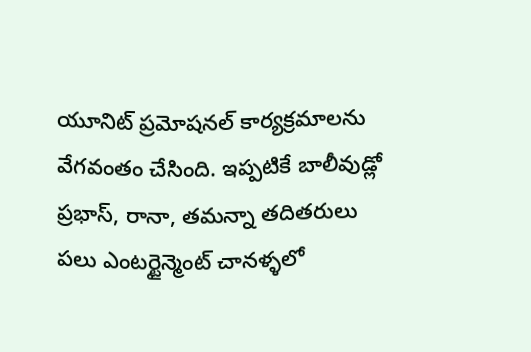యూనిట్ ప్రమోషనల్ కార్యక్రమాలను వేగవంతం చేసింది. ఇప్పటికే బాలీవుడ్లో ప్రభాస్, రానా, తమన్నా తదితరులు పలు ఎంటర్టైన్మెంట్ చానళ్ళలో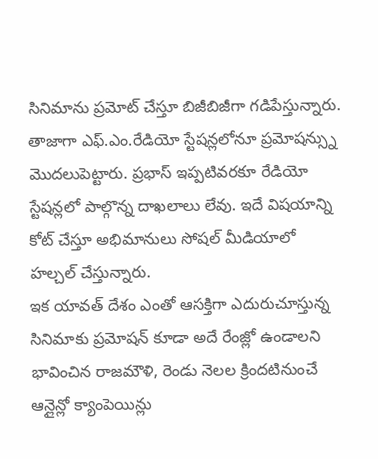సినిమాను ప్రమోట్ చేస్తూ బిజీబిజీగా గడిపేస్తున్నారు. తాజాగా ఎఫ్.ఎం.రేడియో స్టేషన్లలోనూ ప్రమోషన్స్ను మొదలుపెట్టారు. ప్రభాస్ ఇప్పటివరకూ రేడియో స్టేషన్లలో పాల్గొన్న దాఖలాలు లేవు. ఇదే విషయాన్ని కోట్ చేస్తూ అభిమానులు సోషల్ మీడియాలో హల్చల్ చేస్తున్నారు.
ఇక యావత్ దేశం ఎంతో ఆసక్తిగా ఎదురుచూస్తున్న సినిమాకు ప్రమోషన్ కూడా అదే రేంజ్లో ఉండాలని భావించిన రాజమౌళి, రెండు నెలల క్రిందటినుంచే ఆన్లైన్లో క్యాంపెయిన్లు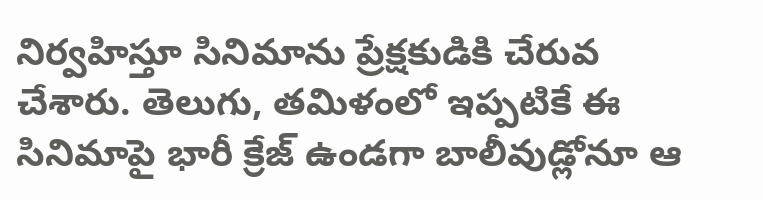నిర్వహిస్తూ సినిమాను ప్రేక్షకుడికి చేరువ చేశారు. తెలుగు, తమిళంలో ఇప్పటికే ఈ సినిమాపై భారీ క్రేజ్ ఉండగా బాలీవుడ్లోనూ ఆ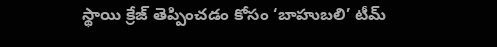స్థాయి క్రేజ్ తెప్పించడం కోసం ‘బాహుబలి’ టీమ్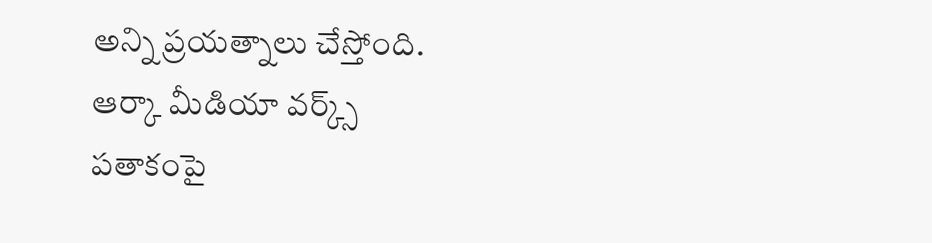అన్ని ప్రయత్నాలు చేస్తోంది. ఆర్కా మీడియా వర్క్స్ పతాకంపై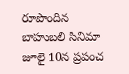రూపొందిన బాహుబలి సినిమా జూలై 10న ప్రపంచ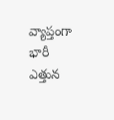వ్యాప్తంగా భారీ ఎత్తున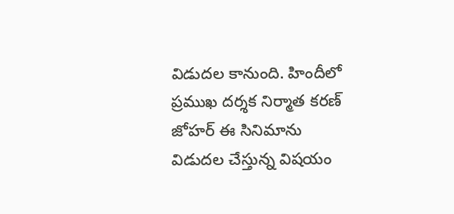విడుదల కానుంది. హిందీలో ప్రముఖ దర్శక నిర్మాత కరణ్ జోహర్ ఈ సినిమాను విడుదల చేస్తున్న విషయం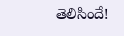తెలిసిందే!